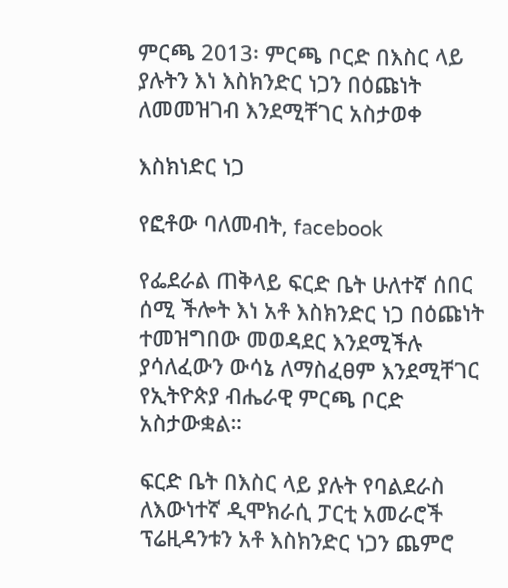ምርጫ 2013፡ ምርጫ ቦርድ በእስር ላይ ያሉትን እነ እስክንድር ነጋን በዕጩነት ለመመዝገብ እንደሚቸገር አስታወቀ

እስክነድር ነጋ

የፎቶው ባለመብት, facebook

የፌደራል ጠቅላይ ፍርድ ቤት ሁለተኛ ሰበር ሰሚ ችሎት እነ አቶ እስክንድር ነጋ በዕጩነት ተመዝግበው መወዳደር እንደሚችሉ ያሳለፈውን ውሳኔ ለማስፈፀም እንደሚቸገር የኢትዮጵያ ብሔራዊ ምርጫ ቦርድ አስታውቋል።

ፍርድ ቤት በእስር ላይ ያሉት የባልደራስ ለእውነተኛ ዲሞክራሲ ፓርቲ አመራሮች ፕሬዚዳንቱን አቶ እስክንድር ነጋን ጨምሮ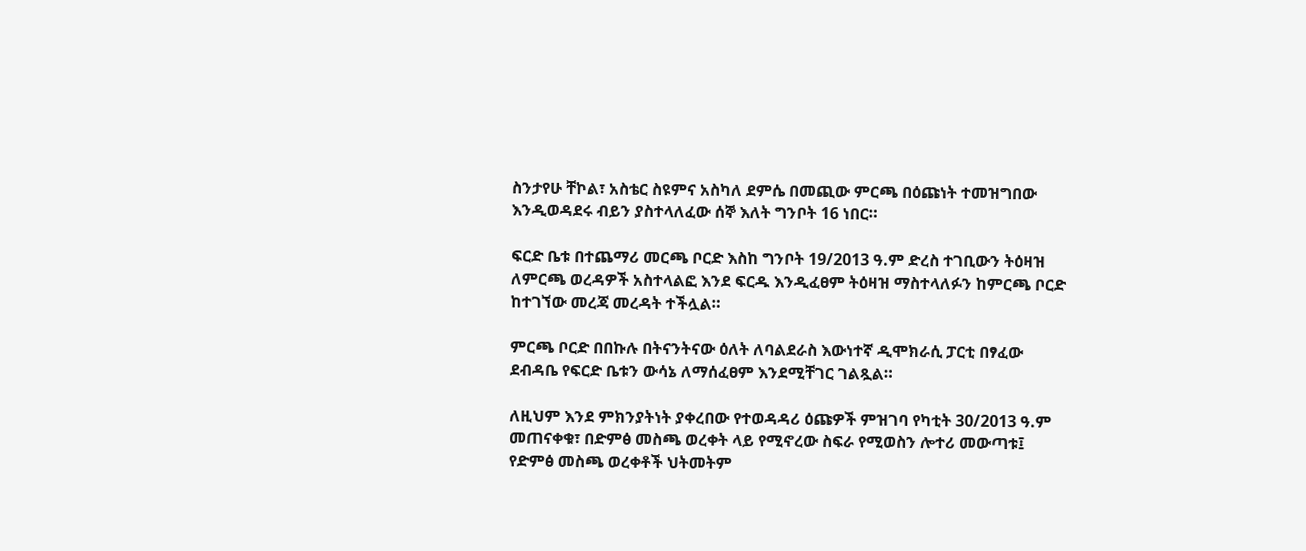ስንታየሁ ቸኮል፣ አስቴር ስዩምና አስካለ ደምሴ በመጪው ምርጫ በዕጩነት ተመዝግበው እንዲወዳደሩ ብይን ያስተላለፈው ሰኞ እለት ግንቦት 16 ነበር።

ፍርድ ቤቱ በተጨማሪ መርጫ ቦርድ እስከ ግንቦት 19/2013 ዓ.ም ድረስ ተገቢውን ትዕዛዝ ለምርጫ ወረዳዎች አስተላልፎ እንደ ፍርዱ እንዲፈፀም ትዕዛዝ ማስተላለፉን ከምርጫ ቦርድ ከተገኘው መረጃ መረዳት ተችሏል።

ምርጫ ቦርድ በበኩሉ በትናንትናው ዕለት ለባልደራስ እውነተኛ ዲሞክራሲ ፓርቲ በፃፈው ደብዳቤ የፍርድ ቤቱን ውሳኔ ለማሰፈፀም እንደሚቸገር ገልጿል።

ለዚህም እንደ ምክንያትነት ያቀረበው የተወዳዳሪ ዕጩዎች ምዝገባ የካቲት 30/2013 ዓ.ም መጠናቀቁ፣ በድምፅ መስጫ ወረቀት ላይ የሚኖረው ስፍራ የሚወስን ሎተሪ መውጣቱ፤ የድምፅ መስጫ ወረቀቶች ህትመትም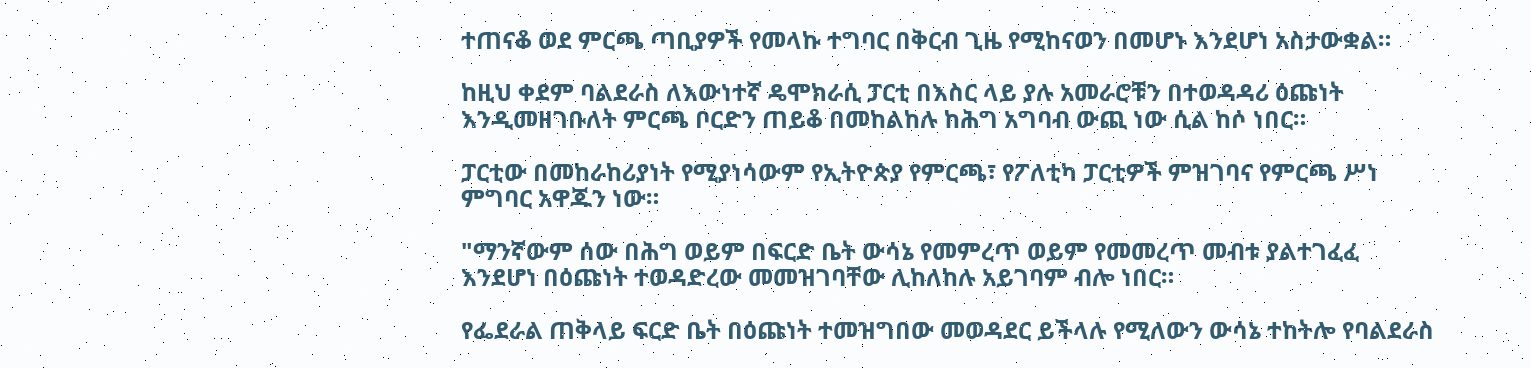ተጠናቆ ወደ ምርጫ ጣቢያዎች የመላኩ ተግባር በቅርብ ጊዜ የሚከናወን በመሆኑ እንደሆነ አስታውቋል።

ከዚህ ቀደም ባልደራስ ለእውነተኛ ዴሞክራሲ ፓርቲ በእስር ላይ ያሉ አመራሮቹን በተወዳዳሪ ዕጩነት እንዲመዘገቡለት ምርጫ ቦርድን ጠይቆ በመከልከሉ ከሕግ አግባብ ውጪ ነው ሲል ከሶ ነበር።

ፓርቲው በመከራከሪያነት የሚያነሳውም የኢትዮጵያ የምርጫ፣ የፖለቲካ ፓርቲዎች ምዝገባና የምርጫ ሥነ ምግባር አዋጁን ነው።

"ማንኛውም ሰው በሕግ ወይም በፍርድ ቤት ውሳኔ የመምረጥ ወይም የመመረጥ መብቱ ያልተገፈፈ እንደሆነ በዕጩነት ተወዳድረው መመዝገባቸው ሊከለከሉ አይገባም ብሎ ነበር።

የፌደራል ጠቅላይ ፍርድ ቤት በዕጩነት ተመዝግበው መወዳደር ይችላሉ የሚለውን ውሳኔ ተከትሎ የባልደራስ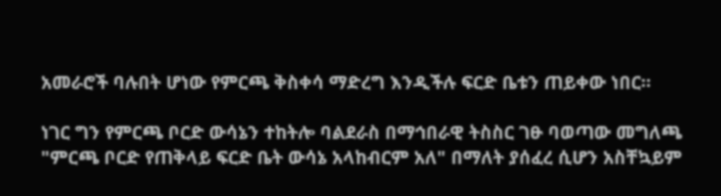አመራሮች ባሉበት ሆነው የምርጫ ቅስቀሳ ማድረግ እንዲችሉ ፍርድ ቤቱን ጠይቀው ነበር።

ነገር ግን የምርጫ ቦርድ ውሳኔን ተከትሎ ባልደራስ በማኅበራዊ ትስስር ገፁ ባወጣው መግለጫ "ምርጫ ቦርድ የጠቅላይ ፍርድ ቤት ውሳኔ አላከብርም አለ" በማለት ያሰፈረ ሲሆን አስቸኳይም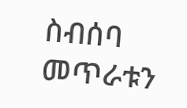ስብሰባ መጥራቱን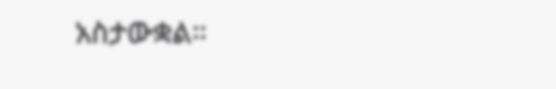አስታውቋል።